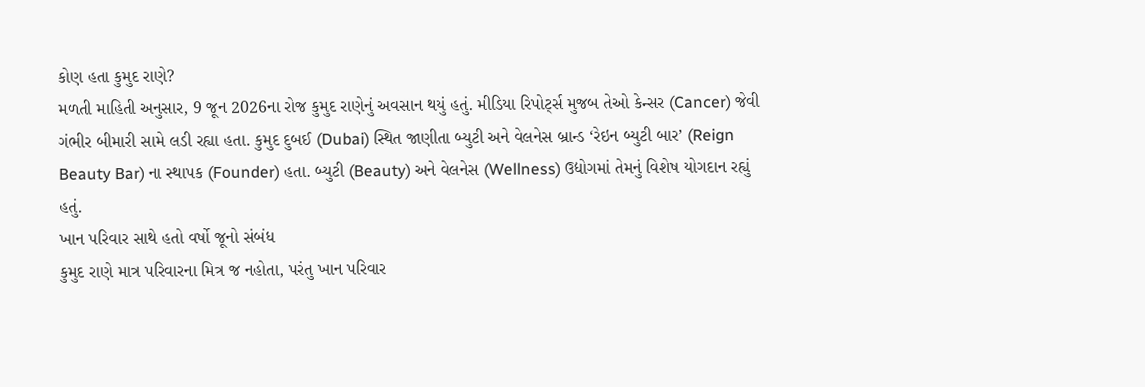કોણ હતા કુમુદ રાણે?
મળતી માહિતી અનુસાર, 9 જૂન 2026ના રોજ કુમુદ રાણેનું અવસાન થયું હતું. મીડિયા રિપોર્ટ્સ મુજબ તેઓ કેન્સર (Cancer) જેવી ગંભીર બીમારી સામે લડી રહ્યા હતા. કુમુદ દુબઈ (Dubai) સ્થિત જાણીતા બ્યુટી અને વેલનેસ બ્રાન્ડ ‘રેઇન બ્યુટી બાર’ (Reign Beauty Bar) ના સ્થાપક (Founder) હતા. બ્યુટી (Beauty) અને વેલનેસ (Wellness) ઉદ્યોગમાં તેમનું વિશેષ યોગદાન રહ્યું હતું.
ખાન પરિવાર સાથે હતો વર્ષો જૂનો સંબંધ
કુમુદ રાણે માત્ર પરિવારના મિત્ર જ નહોતા, પરંતુ ખાન પરિવાર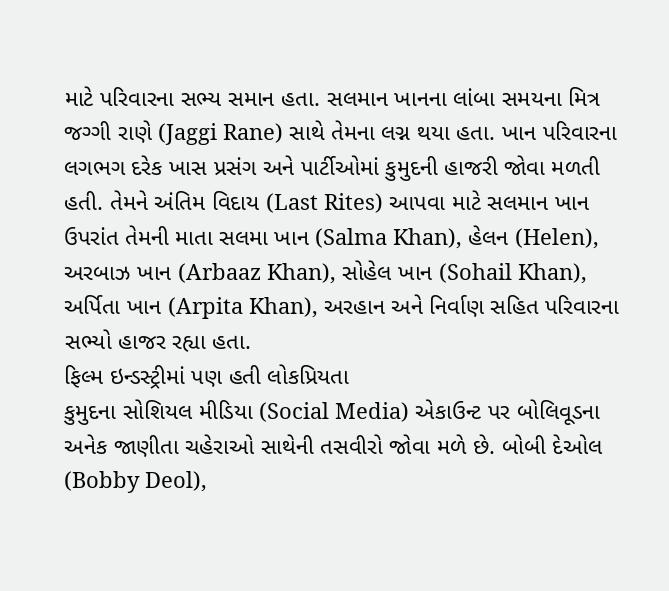માટે પરિવારના સભ્ય સમાન હતા. સલમાન ખાનના લાંબા સમયના મિત્ર જગ્ગી રાણે (Jaggi Rane) સાથે તેમના લગ્ન થયા હતા. ખાન પરિવારના લગભગ દરેક ખાસ પ્રસંગ અને પાર્ટીઓમાં કુમુદની હાજરી જોવા મળતી હતી. તેમને અંતિમ વિદાય (Last Rites) આપવા માટે સલમાન ખાન ઉપરાંત તેમની માતા સલમા ખાન (Salma Khan), હેલન (Helen), અરબાઝ ખાન (Arbaaz Khan), સોહેલ ખાન (Sohail Khan), અર્પિતા ખાન (Arpita Khan), અરહાન અને નિર્વાણ સહિત પરિવારના સભ્યો હાજર રહ્યા હતા.
ફિલ્મ ઇન્ડસ્ટ્રીમાં પણ હતી લોકપ્રિયતા
કુમુદના સોશિયલ મીડિયા (Social Media) એકાઉન્ટ પર બોલિવૂડના અનેક જાણીતા ચહેરાઓ સાથેની તસવીરો જોવા મળે છે. બોબી દેઓલ (Bobby Deol),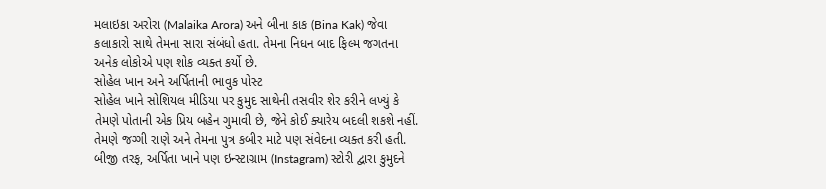મલાઇકા અરોરા (Malaika Arora) અને બીના કાક (Bina Kak) જેવા કલાકારો સાથે તેમના સારા સંબંધો હતા. તેમના નિધન બાદ ફિલ્મ જગતના અનેક લોકોએ પણ શોક વ્યક્ત કર્યો છે.
સોહેલ ખાન અને અર્પિતાની ભાવુક પોસ્ટ
સોહેલ ખાને સોશિયલ મીડિયા પર કુમુદ સાથેની તસવીર શેર કરીને લખ્યું કે તેમણે પોતાની એક પ્રિય બહેન ગુમાવી છે, જેને કોઈ ક્યારેય બદલી શકશે નહીં. તેમણે જગ્ગી રાણે અને તેમના પુત્ર કબીર માટે પણ સંવેદના વ્યક્ત કરી હતી. બીજી તરફ, અર્પિતા ખાને પણ ઇન્સ્ટાગ્રામ (Instagram) સ્ટોરી દ્વારા કુમુદને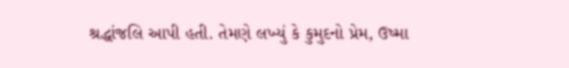શ્રદ્ધાંજલિ આપી હતી. તેમણે લખ્યું કે કુમુદનો પ્રેમ, ઉષ્મા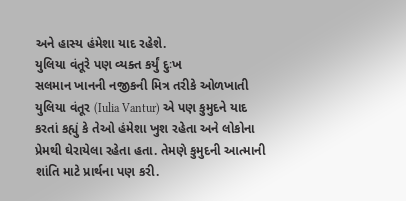અને હાસ્ય હંમેશા યાદ રહેશે.
યુલિયા વંતૂરે પણ વ્યક્ત કર્યું દુઃખ
સલમાન ખાનની નજીકની મિત્ર તરીકે ઓળખાતી યુલિયા વંતૂર (Iulia Vantur) એ પણ કુમુદને યાદ કરતાં કહ્યું કે તેઓ હંમેશા ખુશ રહેતા અને લોકોના પ્રેમથી ઘેરાયેલા રહેતા હતા. તેમણે કુમુદની આત્માની શાંતિ માટે પ્રાર્થના પણ કરી.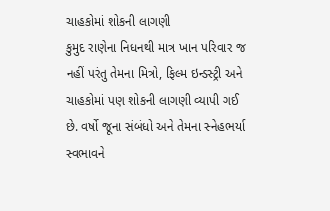ચાહકોમાં શોકની લાગણી
કુમુદ રાણેના નિધનથી માત્ર ખાન પરિવાર જ નહીં પરંતુ તેમના મિત્રો, ફિલ્મ ઇન્ડસ્ટ્રી અને ચાહકોમાં પણ શોકની લાગણી વ્યાપી ગઈ છે. વર્ષો જૂના સંબંધો અને તેમના સ્નેહભર્યા સ્વભાવને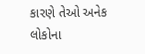કારણે તેઓ અનેક લોકોના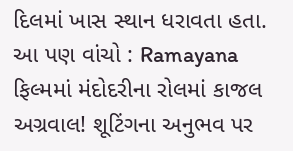દિલમાં ખાસ સ્થાન ધરાવતા હતા.
આ પણ વાંચો : Ramayana ફિલ્મમાં મંદોદરીના રોલમાં કાજલ અગ્રવાલ! શૂટિંગના અનુભવ પર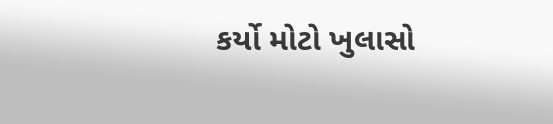કર્યો મોટો ખુલાસો